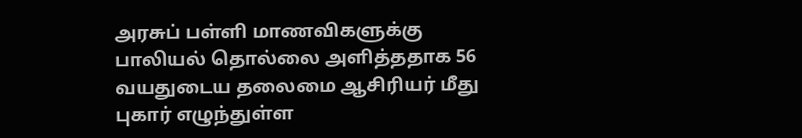அரசுப் பள்ளி மாணவிகளுக்கு பாலியல் தொல்லை அளித்ததாக 56 வயதுடைய தலைமை ஆசிரியர் மீது புகார் எழுந்துள்ள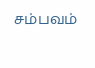சம்பவம்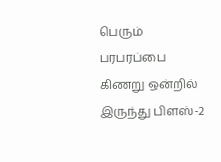பெரும் பரபரப்பை
கிணறு ஒன்றில் இருந்து பிளஸ்-2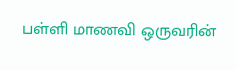பள்ளி மாணவி ஒருவரின்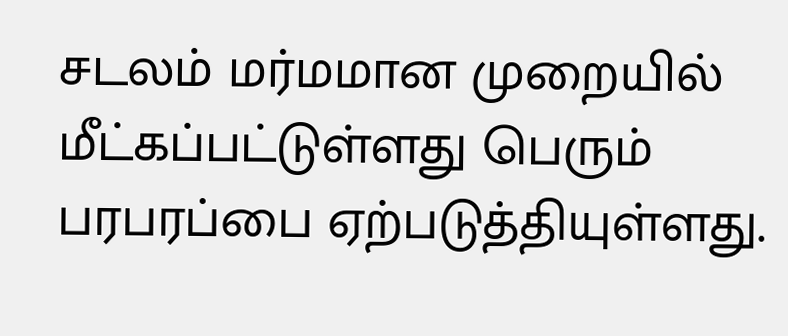சடலம் மர்மமான முறையில் மீட்கப்பட்டுள்ளது பெரும் பரபரப்பை ஏற்படுத்தியுள்ளது.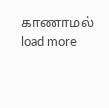காணாமல்
load more